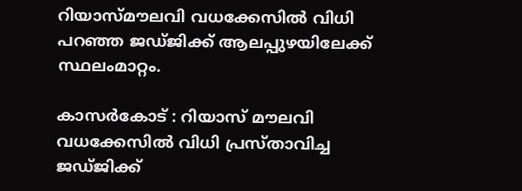റിയാസ്മൗലവി വധക്കേസില്‍ വിധി പറഞ്ഞ ജഡ്ജിക്ക് ആലപ്പുഴയിലേക്ക് സ്ഥലംമാറ്റം.

കാസര്‍കോട് : റിയാസ് മൗലവി വധക്കേസില്‍ വിധി പ്രസ്താവിച്ച ജഡ്ജിക്ക്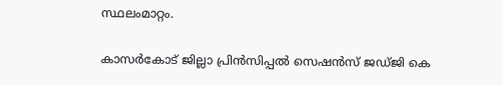സ്ഥലംമാറ്റം.

കാസര്‍കോട് ജില്ലാ പ്രിന്‍സിപ്പല്‍ സെഷന്‍സ് ജഡ്ജി കെ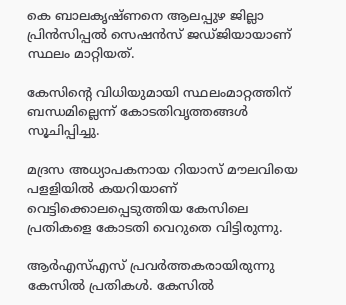കെ ബാലകൃഷ്ണനെ ആലപ്പുഴ ജില്ലാ പ്രിന്‍സിപ്പല്‍ സെഷന്‍സ് ജഡ്ജിയായാണ് സ്ഥലം മാറ്റിയത്.

കേസിന്റെ വിധിയുമായി സ്ഥലംമാറ്റത്തിന് ബന്ധമില്ലെന്ന് കോടതിവൃത്തങ്ങള്‍ സൂചിപ്പിച്ചു.

മദ്രസ അധ്യാപകനായ റിയാസ് മൗലവിയെ പളളിയില്‍ കയറിയാണ് വെട്ടിക്കൊലപ്പെടുത്തിയ കേസിലെ പ്രതികളെ കോടതി വെറുതെ വിട്ടിരുന്നു.

ആര്‍എസ്എസ് പ്രവര്‍ത്തകരായിരുന്നു കേസില്‍ പ്രതികള്‍. കേസില്‍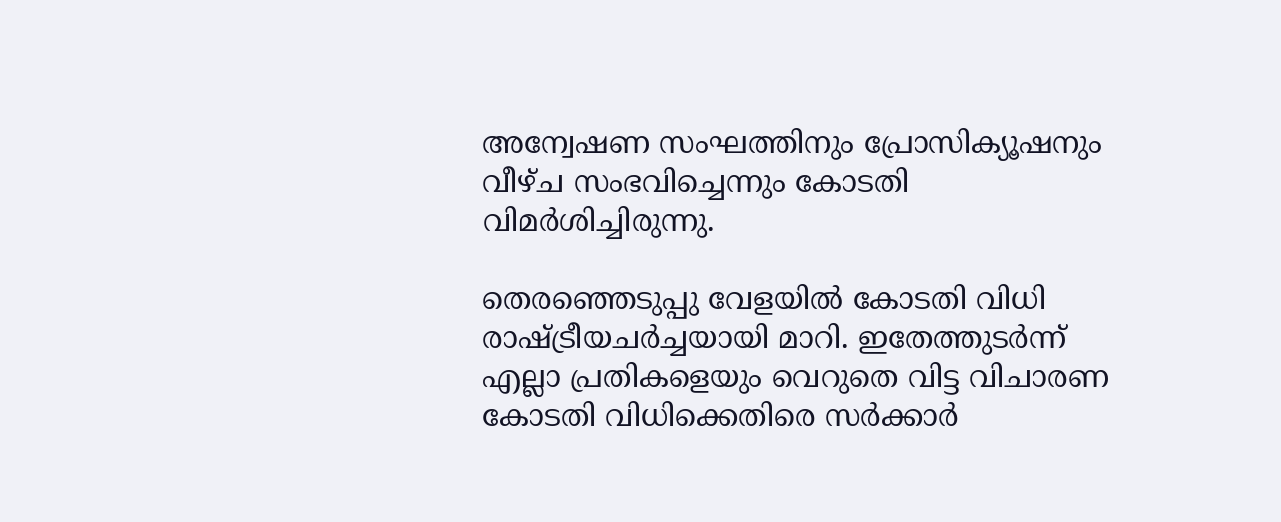അന്വേഷണ സംഘത്തിനും പ്രോസിക്യൂഷനും വീഴ്ച സംഭവിച്ചെന്നും കോടതി വിമര്‍ശിച്ചിരുന്നു.

തെരഞ്ഞെടുപ്പു വേളയില്‍ കോടതി വിധി രാഷ്ട്രീയചര്‍ച്ചയായി മാറി. ഇതേത്തുടര്‍ന്ന് എല്ലാ പ്രതികളെയും വെറുതെ വിട്ട വിചാരണ കോടതി വിധിക്കെതിരെ സര്‍ക്കാര്‍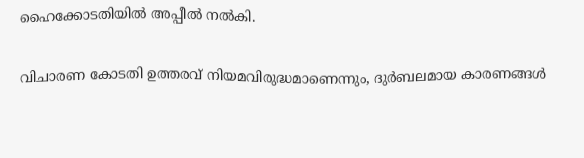ഹൈക്കോടതിയില്‍ അപ്പീല്‍ നല്‍കി.

വിചാരണ കോടതി ഉത്തരവ് നിയമവിരുദ്ധമാണെന്നും, ദുര്‍ബലമായ കാരണങ്ങള്‍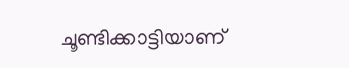ചൂണ്ടിക്കാട്ടിയാണ്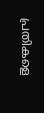പ്രതികളെ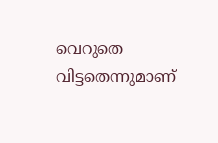വെറുതെ വിട്ടതെന്നുമാണ്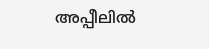അപ്പീലില്‍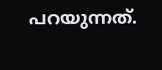പറയുന്നത്.